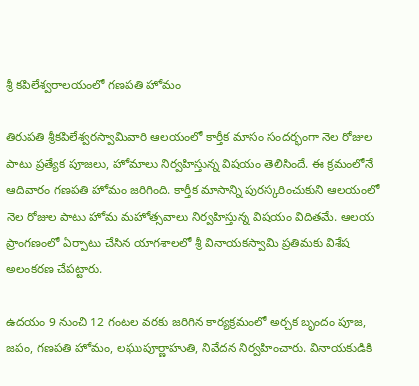శ్రీ కపిలేశ్వరాలయంలో గణపతి హోమం

తిరుపతి శ్రీకపిలేశ్వరస్వామివారి ఆలయంలో కార్తీక మాసం సందర్భంగా నెల రోజుల పాటు ప్రత్యేక పూజలు, హోమాలు నిర్వహిస్తున్న విషయం తెలిసిందే. ఈ క్రమంలోనే ఆదివారం గణపతి హోమం జ‌రిగింది. కార్తీక మాసాన్ని పురస్కరించుకుని ఆలయంలో నెల రోజుల పాటు హోమ మహోత్సవాలు నిర్వహిస్తున్న విష‌యం విదిత‌మే. ఆలయ ప్రాంగ‌ణంలో ఏర్పాటు చేసిన యాగశాలలో శ్రీ వినాయకస్వామి ప్రతిమకు విశేష అలంకరణ చేపట్టారు.

ఉదయం 9 నుంచి 12 గంటల వరకు జరిగిన కార్యక్రమంలో అర్చక బృందం పూజ, జపం, గణపతి హోమం, లఘుపూర్ణాహుతి, నివేదన నిర్వహించారు. వినాయకుడికి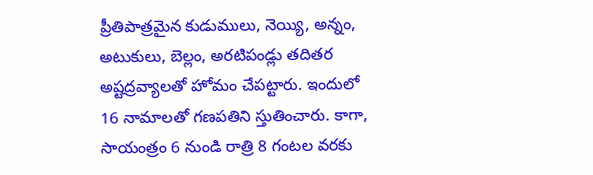ప్రీతిపాత్రమైన కుడుములు, నెయ్యి, అన్నం, అటుకులు, బెల్లం, అరటిపండ్లు తదితర అష్టద్రవ్యాలతో హోమం చేపట్టారు. ఇందులో 16 నామాలతో గణపతిని స్తుతించారు. కాగా, సాయంత్రం 6 నుండి రాత్రి 8 గంటల వరకు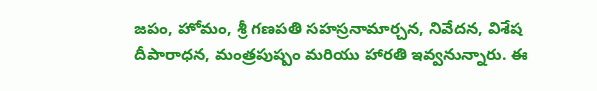జపం, హోమం, శ్రీ గణపతి సహస్రనామార్చన, నివేదన, విశేష దీపారాధన, మంత్రపుష్పం మరియు హారతి ఇవ్వనున్నారు. ఈ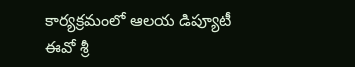కార్యక్రమంలో ఆలయ డిప్యూటీ ఈవో శ్రీ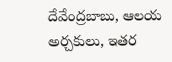దేవేంద్రబాబు, ఆలయ అర్చకులు, ఇతర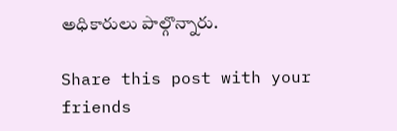అధికారులు పాల్గొన్నారు.

Share this post with your friends